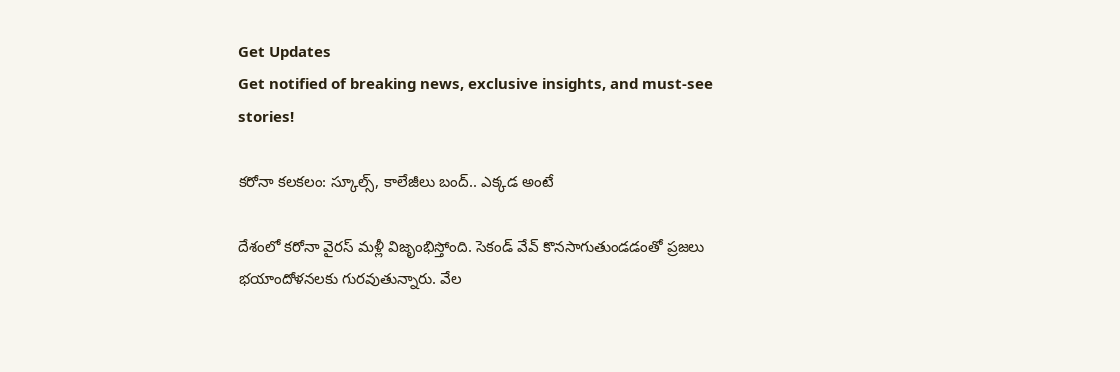Get Updates
Get notified of breaking news, exclusive insights, and must-see stories!

కరోనా కలకలం: స్కూల్స్, కాలేజీలు బంద్.. ఎక్కడ అంటే

దేశంలో కరోనా వైరస్ మళ్లీ విజృంభిస్తోంది. సెకండ్ వేవ్ కొనసాగుతుండడంతో ప్రజలు భయాందోళనలకు గురవుతున్నారు. వేల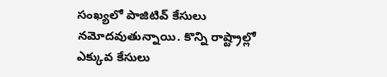సంఖ్యలో పాజిటివ్ కేసులు నమోదవుతున్నాయి. కొన్ని రాష్ట్రాల్లో ఎక్కువ కేసులు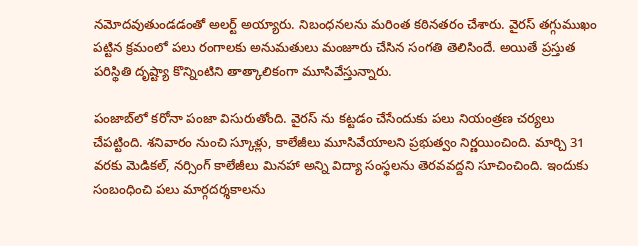నమోదవుతుండడంతో అలర్ట్ అయ్యారు. నిబంధనలను మరింత కఠినతరం చేశారు. వైరస్ తగ్గుముఖం పట్టిన క్రమంలో పలు రంగాలకు అనుమతులు మంజూరు చేసిన సంగతి తెలిసిందే. అయితే ప్రస్తుత పరిస్థితి దృష్ట్యా కొన్నింటిని తాత్కాలికంగా మూసివేస్తున్నారు.

పంజాబ్‌లో కరోనా పంజా విసురుతోంది. వైరస్ ను కట్టడం చేసేందుకు పలు నియంత్రణ చర్యలు చేపట్టింది. శనివారం నుంచి స్కూళ్లు, కాలేజీలు మూసివేయాలని ప్రభుత్వం నిర్ణయించింది. మార్చి 31 వరకు మెడికల్, నర్సింగ్ కాలేజీలు మినహా అన్ని విద్యా సంస్థలను తెరవవద్దని సూచించింది. ఇందుకు సంబంధించి పలు మార్గదర్శకాలను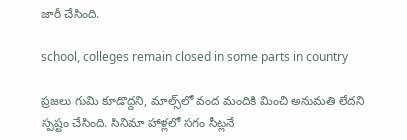జారీ చేసింది.

school, colleges remain closed in some parts in country

ప్రజలు గుమి కూడొద్దని, మాల్స్‌లో వంద మందికి మించి అనుమతి లేదని స్పష్టం చేసింది. సినిమా హాళ్లలో సగం సీట్లనే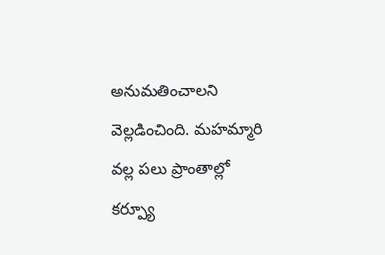అనుమతించాలని వెల్లడించింది. మహమ్మారి వల్ల పలు ప్రాంతాల్లో కర్ప్యూ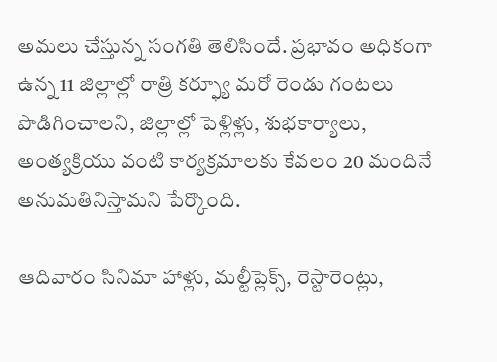అమలు చేస్తున్న సంగతి తెలిసిందే. ప్రభావం అధికంగా ఉన్న 11 జిల్లాల్లో రాత్రి కర్ఫ్యూ మరో రెండు గంటలు పొడిగించాలని, జిల్లాల్లో పెళ్లిళ్లు, శుభకార్యాలు, అంత్యక్రియు వంటి కార్యక్రమాలకు కేవలం 20 మందినే అనుమతినిస్తామని పేర్కొంది.

ఆదివారం సినిమా హాళ్లు, మల్టీప్లెక్స్, రెస్టారెంట్లు,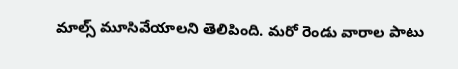మాల్స్ మూసివేయాలని తెలిపింది. మరో రెండు వారాల పాటు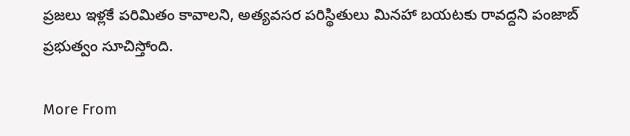ప్రజలు ఇళ్లకే పరిమితం కావాలని, అత్యవసర పరిస్థితులు మినహా బయటకు రావద్దని పంజాబ్ ప్రభుత్వం సూచిస్తోంది.

More From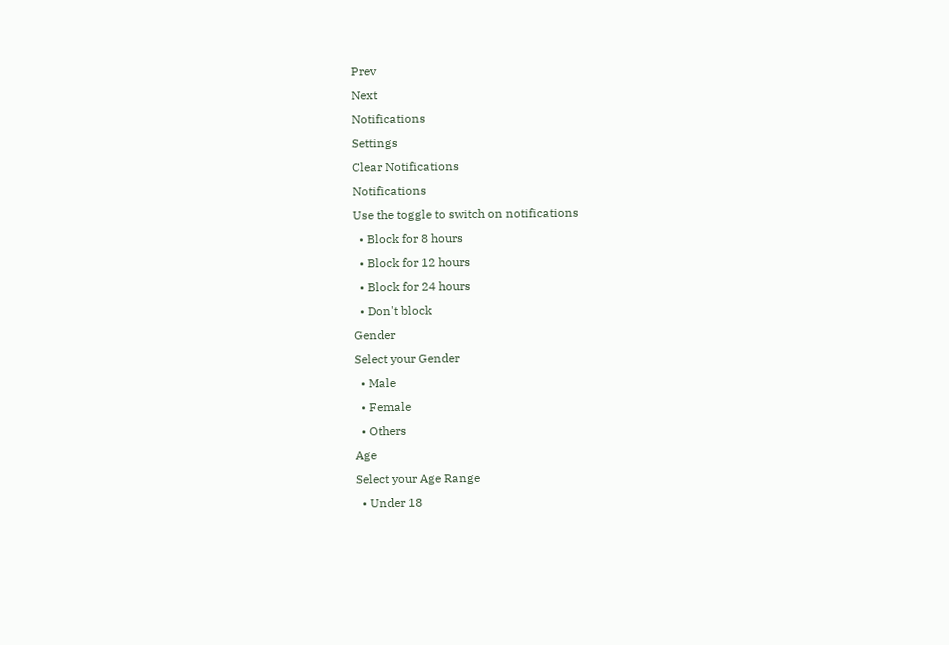Prev
Next
Notifications
Settings
Clear Notifications
Notifications
Use the toggle to switch on notifications
  • Block for 8 hours
  • Block for 12 hours
  • Block for 24 hours
  • Don't block
Gender
Select your Gender
  • Male
  • Female
  • Others
Age
Select your Age Range
  • Under 18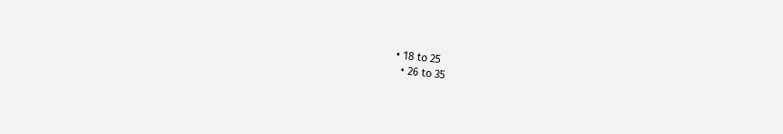• 18 to 25
  • 26 to 35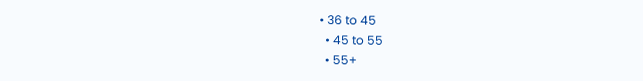• 36 to 45
  • 45 to 55
  • 55+